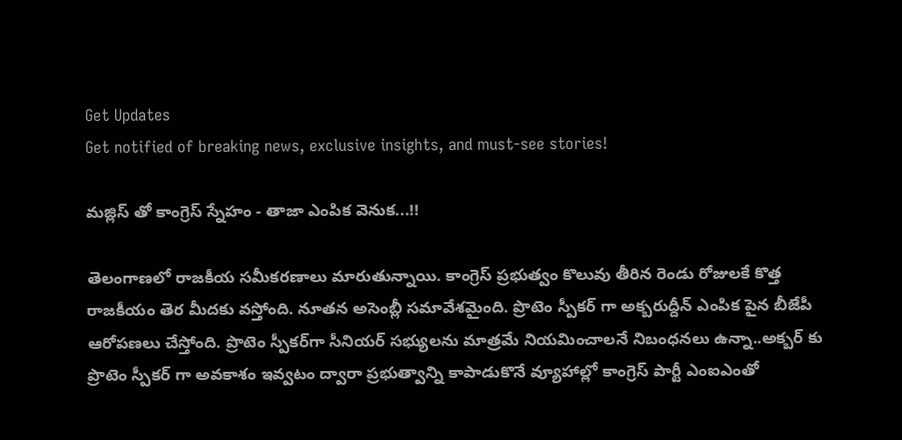Get Updates
Get notified of breaking news, exclusive insights, and must-see stories!

మజ్లిస్ తో కాంగ్రెస్ స్నేహం - తాజా ఎంపిక వెనుక...!!

తెలంగాణలో రాజకీయ సమీకరణాలు మారుతున్నాయి. కాంగ్రెస్ ప్రభుత్వం కొలువు తీరిన రెండు రోజులకే కొత్త రాజకీయం తెర మీదకు వస్తోంది. నూతన అసెంబ్లీ సమావేశమైంది. ప్రొటెం స్పీకర్ గా అక్బరుద్దీన్ ఎంపిక పైన బీజేపీ ఆరోపణలు చేస్తోంది. ప్రొటెం స్పీకర్‌గా సీనియర్ సభ్యులను మాత్రమే నియమించాలనే నిబంధనలు ఉన్నా..అక్బర్ కు ప్రొటెం స్పీకర్ గా అవకాశం ఇవ్వటం ద్వారా ప్రభుత్వాన్ని కాపాడుకొనే వ్యూహాల్లో కాంగ్రెస్ పార్టీ ఎంఐఎంతో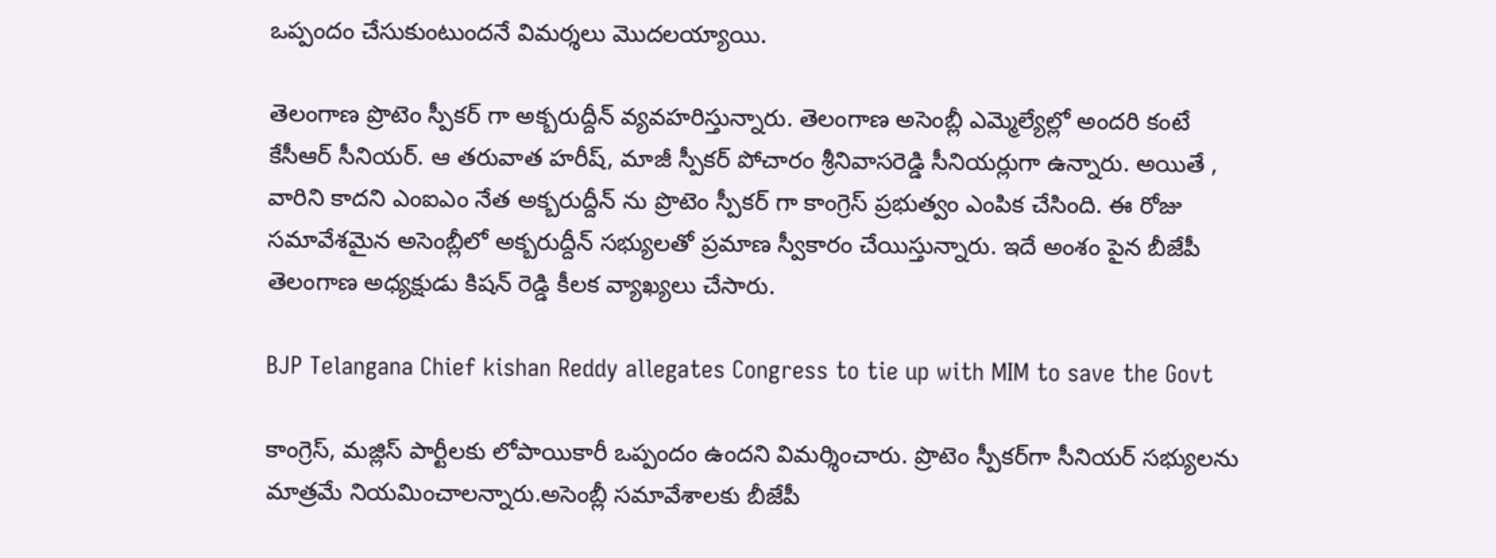ఒప్పందం చేసుకుంటుందనే విమర్శలు మొదలయ్యాయి.

తెలంగాణ ప్రొటెం స్పీకర్ గా అక్బరుద్దీన్ వ్యవహరిస్తున్నారు. తెలంగాణ అసెంబ్లీ ఎమ్మెల్యేల్లో అందరి కంటే కేసీఆర్ సీనియర్. ఆ తరువాత హరీష్, మాజీ స్పీకర్ పోచారం శ్రీనివాసరెడ్డి సీనియర్లుగా ఉన్నారు. అయితే , వారిని కాదని ఎంఐఎం నేత అక్బరుద్దీన్ ను ప్రొటెం స్పీకర్ గా కాంగ్రెస్ ప్రభుత్వం ఎంపిక చేసింది. ఈ రోజు సమావేశమైన అసెంబ్లీలో అక్బరుద్దీన్ సభ్యులతో ప్రమాణ స్వీకారం చేయిస్తున్నారు. ఇదే అంశం పైన బీజేపీ తెలంగాణ అధ్యక్షుడు కిషన్ రెడ్డి కీలక వ్యాఖ్యలు చేసారు.

BJP Telangana Chief kishan Reddy allegates Congress to tie up with MIM to save the Govt

కాంగ్రెస్, మజ్లిస్ పార్టీలకు లోపాయికారీ ఒప్పందం ఉందని విమర్శించారు. ప్రొటెం స్పీకర్‌గా సీనియర్ సభ్యులను మాత్రమే నియమించాలన్నారు.అసెంబ్లీ సమావేశాలకు బీజేపీ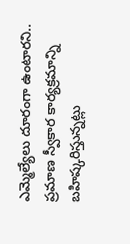ఎమ్మెల్యేలు దూరంగా ఉంటారని.. ప్రమాణ స్వీకార కార్యక్రమాన్ని బహిష్కరిస్తున్నట్లు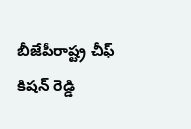బీజేపీరాష్ట్ర చీఫ్ కిషన్ రెడ్డి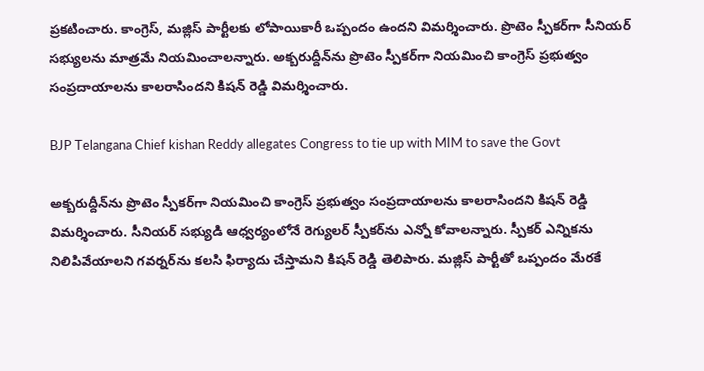ప్రకటించారు. కాంగ్రెస్, మజ్లిస్ పార్టీలకు లోపాయికారీ ఒప్పందం ఉందని విమర్శించారు. ప్రొటెం స్పీకర్‌గా సీనియర్ సభ్యులను మాత్రమే నియమించాలన్నారు. అక్బరుద్దీన్‌ను ప్రొటెం స్పీకర్‌గా నియమించి కాంగ్రెస్ ప్రభుత్వం సంప్రదాయాలను కాలరాసిందని కిషన్ రెడ్డి విమర్శించారు.

BJP Telangana Chief kishan Reddy allegates Congress to tie up with MIM to save the Govt

అక్బరుద్దీన్‌ను ప్రొటెం స్పీకర్‌గా నియమించి కాంగ్రెస్ ప్రభుత్వం సంప్రదాయాలను కాలరాసిందని కిషన్ రెడ్డి విమర్శించారు. సీనియర్ సభ్యుడి ఆధ్వర్యంలోనే రెగ్యులర్ స్పీకర్‌ను ఎన్నో కోవాలన్నారు. స్పీకర్ ఎన్నికను నిలిపివేయాలని గవర్నర్‌ను కలసి ఫిర్యాదు చేస్తామని కిషన్ రెడ్డి తెలిపారు. మజ్లిస్ పార్టీతో ఒప్పందం మేరకే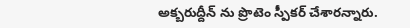అక్బరుద్దీన్ ను ప్రొటెం స్పీకర్ చేశారన్నారు.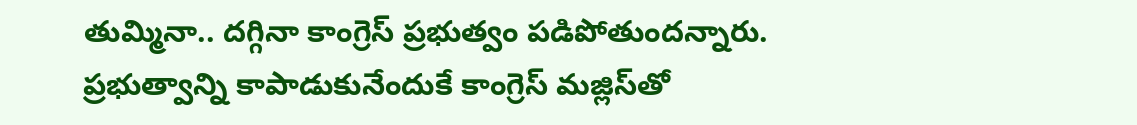తుమ్మినా.. దగ్గినా కాంగ్రెస్ ప్రభుత్వం పడిపోతుందన్నారు. ప్రభుత్వాన్ని కాపాడుకునేందుకే కాంగ్రెస్ మజ్లిస్‌తో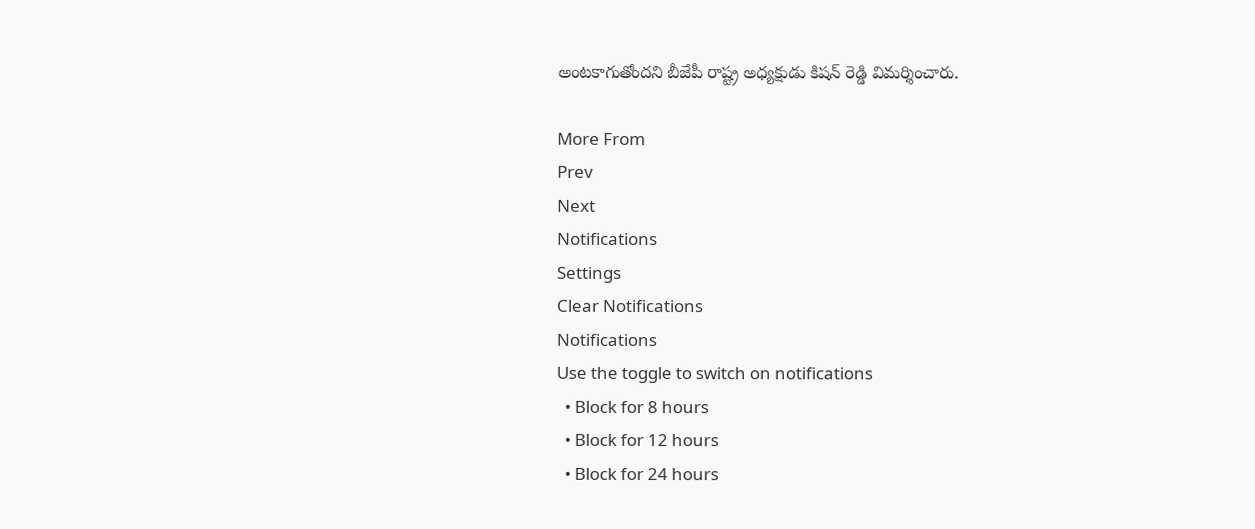అంటకాగుతోందని బీజేపీ రాష్ట్ర అధ్యక్షుడు కిషన్ రెడ్డి విమర్శించారు.

More From
Prev
Next
Notifications
Settings
Clear Notifications
Notifications
Use the toggle to switch on notifications
  • Block for 8 hours
  • Block for 12 hours
  • Block for 24 hours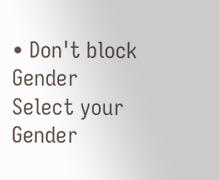• Don't block
Gender
Select your Gender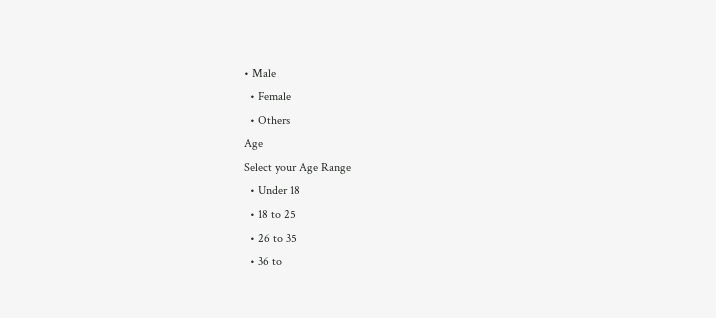• Male
  • Female
  • Others
Age
Select your Age Range
  • Under 18
  • 18 to 25
  • 26 to 35
  • 36 to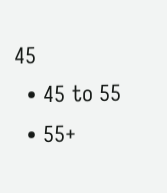45
  • 45 to 55
  • 55+